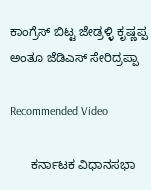ಕಾಂಗ್ರೆಸ್ ಬಿಟ್ಟ ಜೇಡ್ರಳ್ಳಿ ಕೃಷ್ಣಪ್ಪ ಅಂತೂ ಜೆಡಿಎಸ್ ಸೇರಿದ್ರಪ್ಪಾ

Recommended Video

      ಕರ್ನಾಟಕ ವಿಧಾನಸಭಾ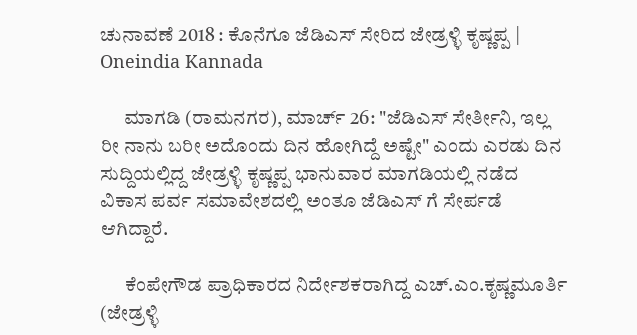ಚುನಾವಣೆ 2018 : ಕೊನೆಗೂ ಜೆಡಿಎಸ್ ಸೇರಿದ ಜೇಡ್ರಳ್ಳಿ ಕೃಷ್ಣಪ್ಪ | Oneindia Kannada

      ಮಾಗಡಿ (ರಾಮನಗರ), ಮಾರ್ಚ್ 26: "ಜೆಡಿಎಸ್ ಸೇರ್ತೀನಿ, ಇಲ್ಲ ರೀ ನಾನು ಬರೀ ಅದೊಂದು ದಿನ ಹೋಗಿದ್ದೆ ಅಷ್ಟೇ" ಎಂದು ಎರಡು ದಿನ ಸುದ್ದಿಯಲ್ಲಿದ್ದ ಜೇಡ್ರಳ್ಳಿ ಕೃಷ್ಣಪ್ಪ ಭಾನುವಾರ ಮಾಗಡಿಯಲ್ಲಿ ನಡೆದ ವಿಕಾಸ ಪರ್ವ ಸಮಾವೇಶದಲ್ಲಿ ಅಂತೂ ಜೆಡಿಎಸ್ ಗೆ ಸೇರ್ಪಡೆ ಆಗಿದ್ದಾರೆ.

      ಕೆಂಪೇಗೌಡ ಪ್ರಾಧಿಕಾರದ ನಿರ್ದೇಶಕರಾಗಿದ್ದ ಎಚ್.ಎಂ.ಕೃಷ್ಣಮೂರ್ತಿ (ಜೇಡ್ರಳ್ಳಿ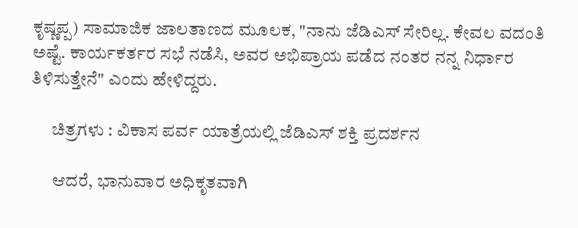ಕೃಷ್ಣಪ್ಪ) ಸಾಮಾಜಿಕ ಜಾಲತಾಣದ ಮೂಲಕ, "ನಾನು ಜೆಡಿಎಸ್ ಸೇರಿಲ್ಲ. ಕೇವಲ ವದಂತಿ ಅಷ್ಟೆ. ಕಾರ್ಯಕರ್ತರ ಸಭೆ ನಡೆಸಿ, ಅವರ ಅಭಿಪ್ರಾಯ ಪಡೆದ ನಂತರ ನನ್ನ ನಿರ್ಧಾರ ತಿಳಿಸುತ್ತೇನೆ" ಎಂದು ಹೇಳಿದ್ದರು.

      ಚಿತ್ರಗಳು : ವಿಕಾಸ ಪರ್ವ ಯಾತ್ರೆಯಲ್ಲಿ ಜೆಡಿಎಸ್ ಶಕ್ತಿ ಪ್ರದರ್ಶನ

      ಆದರೆ, ಭಾನುವಾರ ಅಧಿಕೃತವಾಗಿ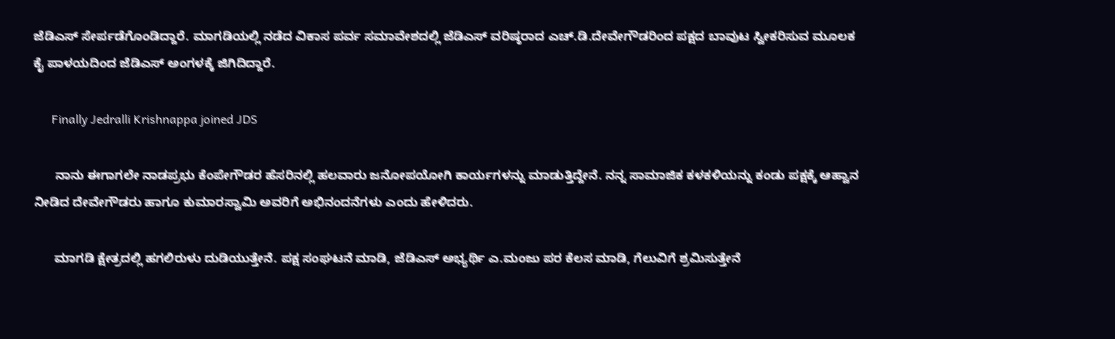ಜೆಡಿಎಸ್ ಸೇರ್ಪಡೆಗೊಂಡಿದ್ದಾರೆ. ಮಾಗಡಿಯಲ್ಲಿ ನಡೆದ ವಿಕಾಸ ಪರ್ವ ಸಮಾವೇಶದಲ್ಲಿ ಜೆಡಿಎಸ್ ವರಿಷ್ಠರಾದ ಎಚ್.ಡಿ.ದೇವೇಗೌಡರಿಂದ ಪಕ್ಷದ ಬಾವುಟ ಸ್ವೀಕರಿಸುವ ಮೂಲಕ ಕೈ ಪಾಳಯದಿಂದ ಜೆಡಿಎಸ್ ಅಂಗಳಕ್ಕೆ ಜಿಗಿದಿದ್ದಾರೆ.

      Finally Jedralli Krishnappa joined JDS

      ನಾನು ಈಗಾಗಲೇ ನಾಡಪ್ರಭು ಕೆಂಪೇಗೌಡರ ಹೆಸರಿನಲ್ಲಿ ಹಲವಾರು ಜನೋಪಯೋಗಿ ಕಾರ್ಯಗಳನ್ನು ಮಾಡುತ್ತಿದ್ದೇನೆ. ನನ್ನ ಸಾಮಾಜಿಕ ಕಳಕಳಿಯನ್ನು ಕಂಡು ಪಕ್ಷಕ್ಕೆ ಆಹ್ವಾನ ನೀಡಿದ ದೇವೇಗೌಡರು ಹಾಗೂ ಕುಮಾರಸ್ವಾಮಿ ಅವರಿಗೆ ಅಭಿನಂದನೆಗಳು ಎಂದು ಹೇಳಿದರು.

      ಮಾಗಡಿ ಕ್ಷೇತ್ರದಲ್ಲಿ ಹಗಲಿರುಳು ದುಡಿಯುತ್ತೇನೆ. ಪಕ್ಷ ಸಂಘಟನೆ ಮಾಡಿ, ಜೆಡಿಎಸ್ ಅಭ್ಯರ್ಥಿ ಎ.ಮಂಜು ಪರ ಕೆಲಸ ಮಾಡಿ, ಗೆಲುವಿಗೆ ಶ್ರಮಿಸುತ್ತೇನೆ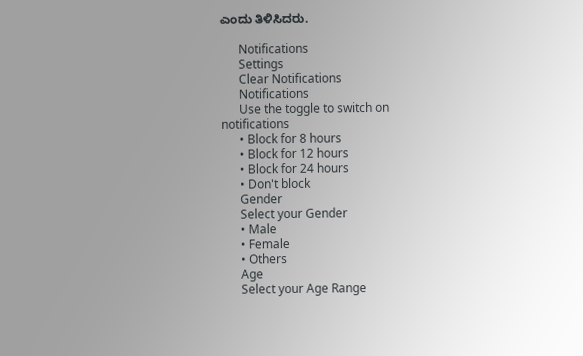ಎಂದು ತಿಳಿಸಿದರು.

      Notifications
      Settings
      Clear Notifications
      Notifications
      Use the toggle to switch on notifications
      • Block for 8 hours
      • Block for 12 hours
      • Block for 24 hours
      • Don't block
      Gender
      Select your Gender
      • Male
      • Female
      • Others
      Age
      Select your Age Range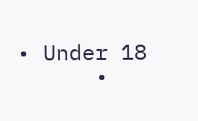• Under 18
      •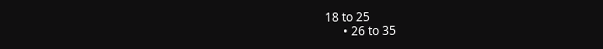18 to 25
      • 26 to 35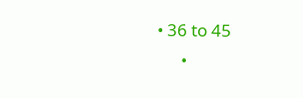• 36 to 45
      •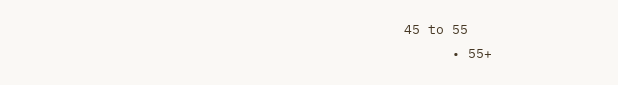45 to 55
      • 55+